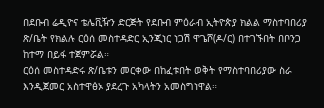በደቡብ ሬዲዮና ቴሌቪዥን ድርጅት የደቡብ ምዕራብ ኢትዮጵያ ክልል ማስተባበሪያ ጽ/ቤት የክልሉ ርዕሰ መስተዳድር ኢንጂነር ነጋሽ ዋጌሾ(ዶ/ር) በተገኙበት በቦንጋ ከተማ በይፋ ተጀምሯል።
ርዕሰ መስተዳድሩ ጽ/ቤቱን መርቀው በከፈቱበት ወቅት የማስተባበሪያው ስራ እንዲጀመር አስተዋፅኦ ያደረጉ አካላትን አመስግነዋል።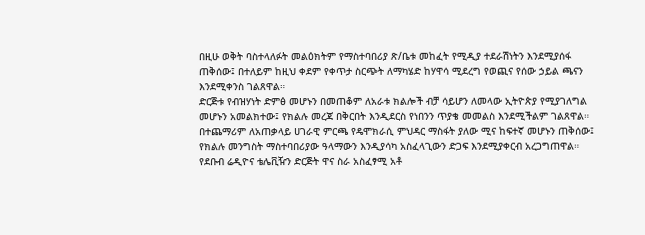በዚሁ ወቅት ባስተላለፉት መልዕክትም የማስተባበሪያ ጽ/ቤቱ መከፈት የሚዲያ ተደራሽነትን እንደሚያሰፋ ጠቅሰው፤ በተለይም ከዚህ ቀደም የቀጥታ ስርጭት ለማካሄድ ከሃዋሳ ሚደረግ የወጪና የሰው ኃይል ጫናን እንደሚቀንስ ገልጸዋል።
ድርጅቱ የብዝሃነት ድምፅ መሆኑን በመጠቆም ለአራቱ ክልሎች ብቻ ሳይሆን ለመላው ኢትዮጵያ የሚያገለግል መሆኑን አመልክተው፤ የክልሉ መረጃ በቅርበት እንዲደርስ የነበንን ጥያቄ መመልስ እንደሚችልም ገልጸዋል።
በተጨማሪም ለአጠቃላይ ሀገራዊ ምርጫ የዴሞክራሲ ምህዳር ማስፋት ያለው ሚና ከፍተኛ መሆኑን ጠቅሰው፤ የክልሉ መንግስት ማስተባበሪያው ዓላማውን እንዲያሳካ አስፈላጊውን ድጋፍ እንደሚያቀርብ አረጋግጠዋል።
የደቡብ ሬዲዮና ቴሌቪዥን ድርጅት ዋና ስራ አስፈፃሚ አቶ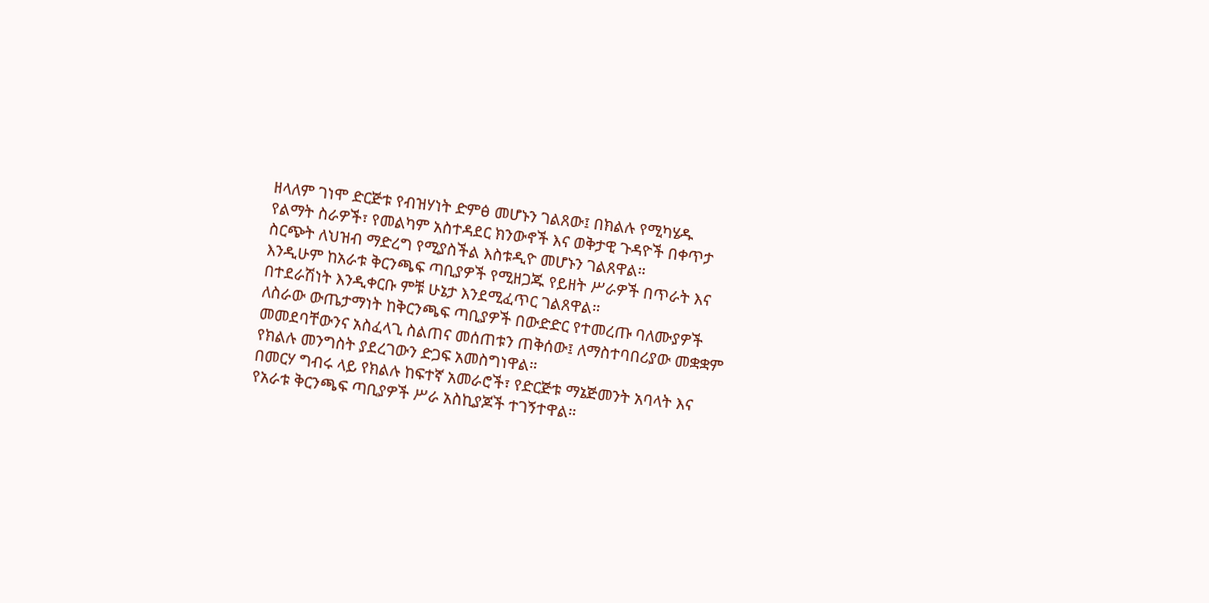ዘላለም ገነሞ ድርጅቱ የብዝሃነት ድምፅ መሆኑን ገልጸው፤ በክልሉ የሚካሄዱ የልማት ስራዎች፣ የመልካም አስተዳደር ክንውኖች እና ወቅታዊ ጉዳዮች በቀጥታ ስርጭት ለህዝብ ማድረግ የሚያስችል እስቱዲዮ መሆኑን ገልጸዋል።
እንዲሁም ከአራቱ ቅርንጫፍ ጣቢያዎች የሚዘጋጁ የይዘት ሥራዎች በጥራት እና በተደራሽነት እንዲቀርቡ ምቹ ሁኔታ እንደሚፈጥር ገልጸዋል።
ለስራው ውጤታማነት ከቅርንጫፍ ጣቢያዎች በውድድር የተመረጡ ባለሙያዎች መመደባቸውንና አስፈላጊ ስልጠና መሰጠቱን ጠቅሰው፤ ለማስተባበሪያው መቋቋም የክልሉ መንግስት ያደረገውን ድጋፍ አመስግነዋል።
በመርሃ ግብሩ ላይ የክልሉ ከፍተኛ አመራሮች፣ የድርጅቱ ማኔጅመንት አባላት እና የአራቱ ቅርንጫፍ ጣቢያዎች ሥራ አስኪያጆች ተገኝተዋል።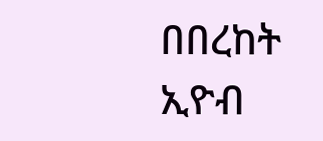በበረከት ኢዮብ